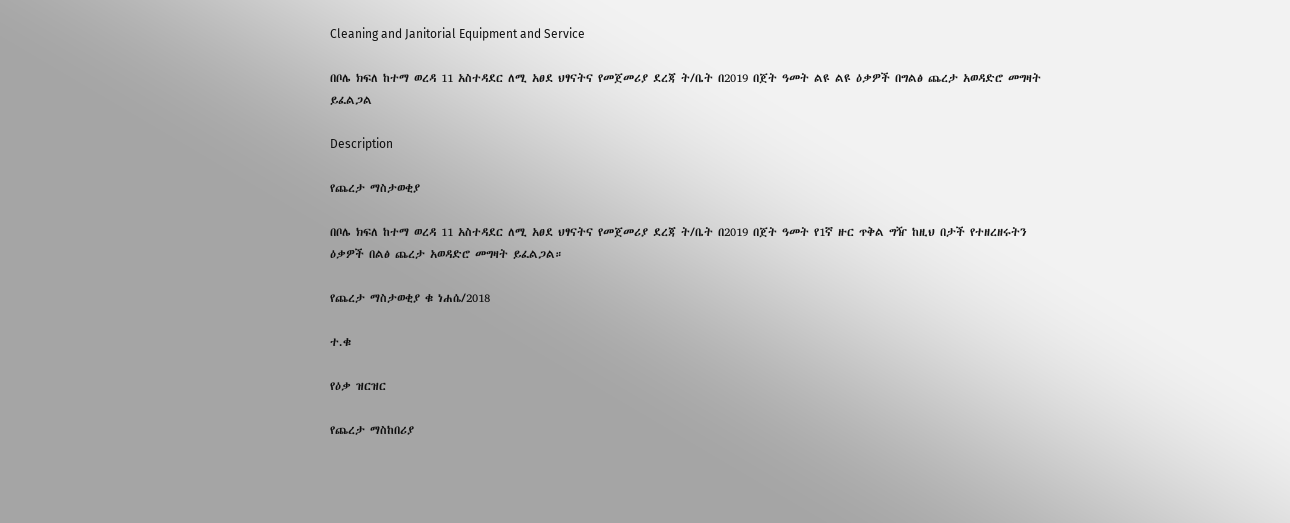Cleaning and Janitorial Equipment and Service

በቦሌ ክፍለ ከተማ ወረዳ 11 አስተዳደር ለሚ አፀደ ህፃናትና የመጀመሪያ ደረጃ ት/ቤት በ2019 በጀት ዓመት ልዩ ልዩ ዕቃዎች በግልፅ ጨረታ አወዳድሮ መግዛት ይፈልጋል

Description

የጨረታ ማስታወቂያ

በቦሌ ክፍለ ከተማ ወረዳ 11 አስተዳደር ለሚ አፀደ ህፃናትና የመጀመሪያ ደረጃ ት/ቤት በ2019 በጀት ዓመት የ1ኛ ዙር ጥቅል ግዥ ከዚህ በታች የተዘረዘሩትን ዕቃዎች በልፅ ጨረታ አወዳድሮ መግዛት ይፈልጋል።

የጨረታ ማስታወቂያ ቁ ነሐሴ/2018

ተ.ቁ

የዕቃ ዝርዝር

የጨረታ ማስከበሪያ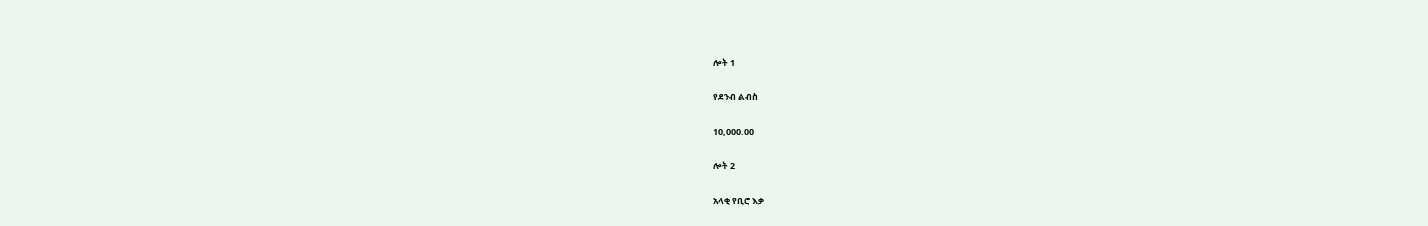ሎት 1

የደንብ ልብስ

10,000.00

ሎት 2

አላቂ የቢሮ እቃ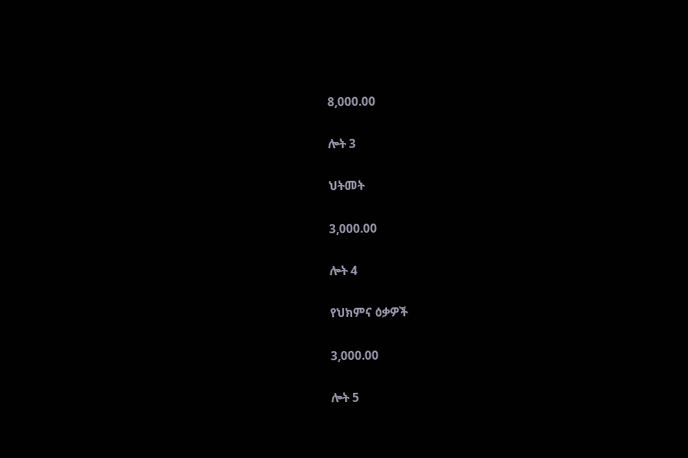8,000.00

ሎት 3

ህትመት

3,000.00

ሎት 4

የህክምና ዕቃዎች

3,000.00

ሎት 5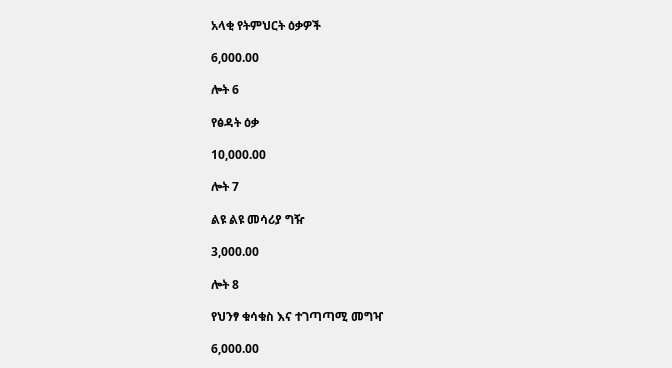አላቂ የትምህርት ዕቃዎች

6,000.00

ሎት 6

የፅዳት ዕቃ

10,000.00

ሎት 7

ልዩ ልዩ መሳሪያ ግዥ

3,000.00

ሎት 8

የህንፃ ቁሳቁስ እና ተገጣጣሚ መግዣ

6,000.00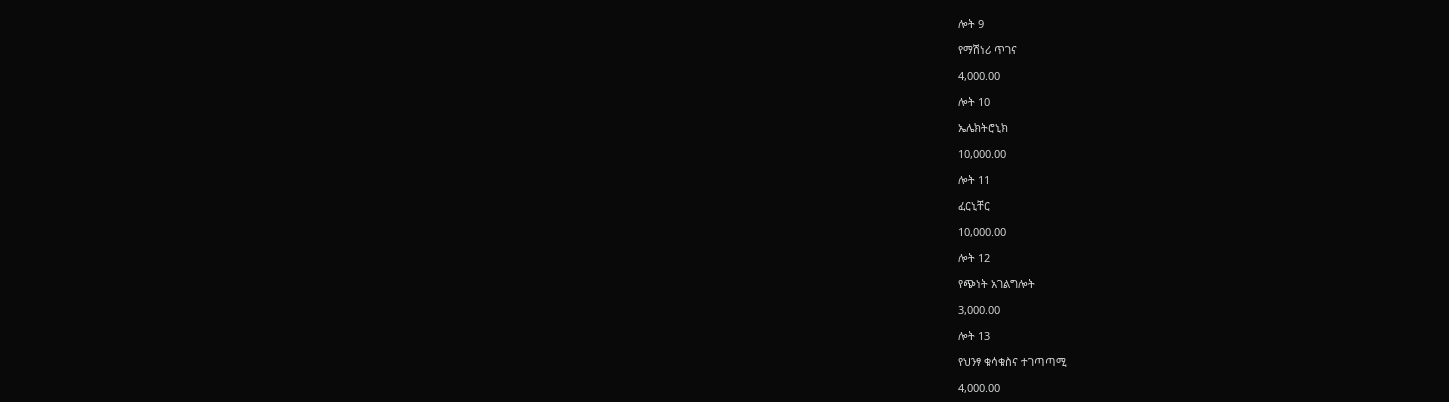ሎት 9

የማሽነሪ ጥገና

4,000.00

ሎት 10

ኤሌክትሮኒክ

10,000.00

ሎት 11

ፈርኒቸር

10,000.00

ሎት 12

የጭነት አገልግሎት

3,000.00

ሎት 13

የህንፃ ቁሳቁስና ተገጣጣሚ

4,000.00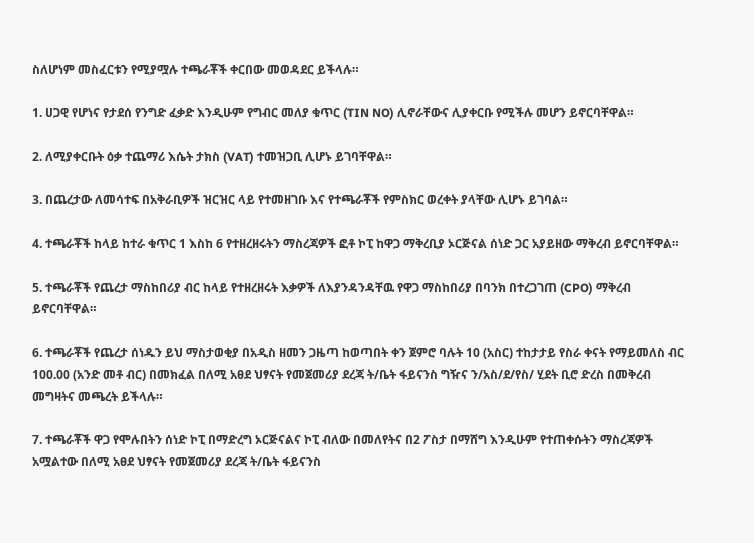ስለሆነም መስፈርቱን የሚያሟሉ ተጫራቾች ቀርበው መወዳደር ይችላሉ።

1. ሀጋዊ የሆነና የታደሰ የንግድ ፈቃድ እንዲሁም የግብር መለያ ቁጥር (TIN NO) ሊኖራቸውና ሊያቀርቡ የሚችሉ መሆን ይኖርባቸዋል።

2. ለሚያቀርቡት ዕቃ ተጨማሪ እሴት ታክስ (VAT) ተመዝጋቢ ሊሆኑ ይገባቸዋል።

3. በጨረታው ለመሳተፍ በአቅራቢዎች ዝርዝር ላይ የተመዘገቡ እና የተጫራቾች የምስክር ወረቀት ያላቸው ሊሆኑ ይገባል።

4. ተጫራቾች ከላይ ከተራ ቁጥር 1 እስከ 6 የተዘረዘሩትን ማስረጃዎች ፎቶ ኮፒ ከዋጋ ማቅረቢያ ኦርጅናል ሰነድ ጋር አያይዘው ማቅረብ ይኖርባቸዋል።

5. ተጫራቾች የጨረታ ማስከበሪያ ብር ከላይ የተዘረዘሩት እቃዎች ለእያንዳንዳቸዉ የዋጋ ማስከበሪያ በባንክ በተረጋገጠ (CPO) ማቅረብ ይኖርባቸዋል።

6. ተጫራቾች የጨረታ ሰነዱን ይህ ማስታወቂያ በአዲስ ዘመን ጋዜጣ ከወጣበት ቀን ጀምሮ ባሉት 10 (አስር) ተከታታይ የስራ ቀናት የማይመለስ ብር 100.00 (አንድ መቶ ብር) በመክፈል በለሚ አፀደ ህፃናት የመጀመሪያ ደረጃ ት/ቤት ፋይናንስ ግዥና ን/አስ/ደ/የስ/ ሂደት ቢሮ ድረስ በመቅረብ መግዛትና መጫረት ይችላሉ።

7. ተጫራቾች ዋጋ የሞሉበትን ሰነድ ኮፒ በማድረግ ኦርጅናልና ኮፒ ብለው በመለየትና በ2 ፖስታ በማሸግ እንዲሁም የተጠቀሱትን ማስረጃዎች አሟልተው በለሚ አፀደ ህፃናት የመጀመሪያ ደረጃ ት/ቤት ፋይናንስ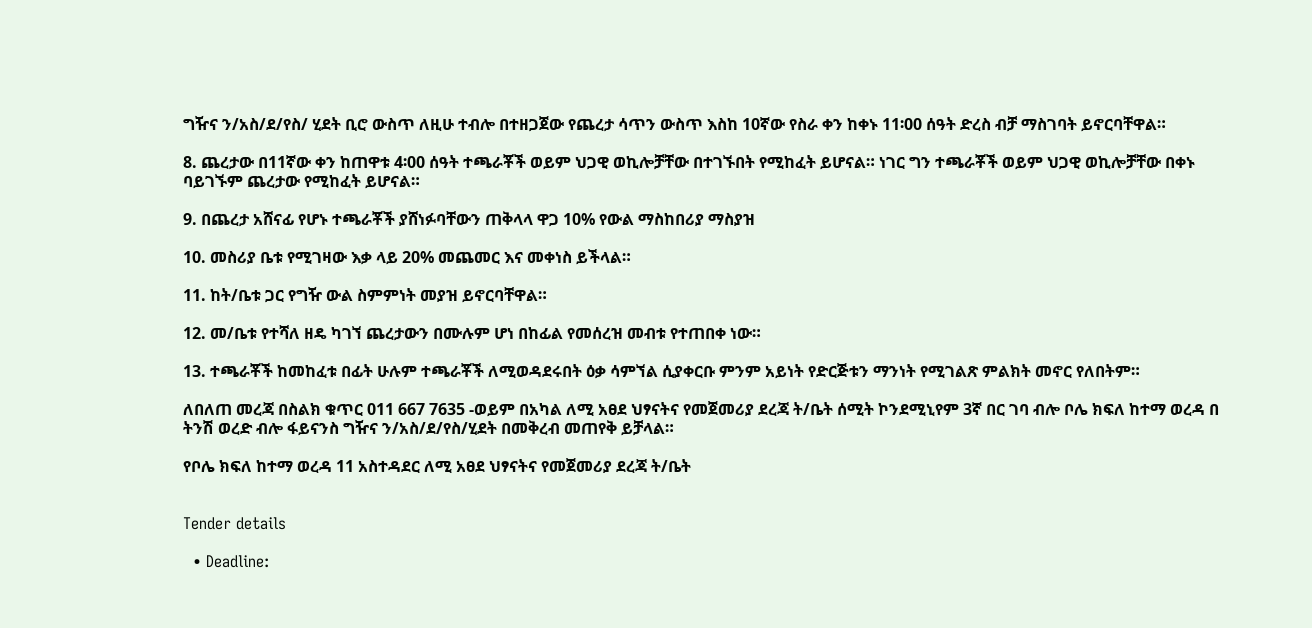ግዥና ን/አስ/ደ/የስ/ ሂደት ቢሮ ውስጥ ለዚሁ ተብሎ በተዘጋጀው የጨረታ ሳጥን ውስጥ እስከ 10ኛው የስራ ቀን ከቀኑ 11፡00 ሰዓት ድረስ ብቻ ማስገባት ይኖርባቸዋል።

8. ጨረታው በ11ኛው ቀን ከጠዋቱ 4፡00 ሰዓት ተጫራቾች ወይም ህጋዊ ወኪሎቻቸው በተገኙበት የሚከፈት ይሆናል። ነገር ግን ተጫራቾች ወይም ህጋዊ ወኪሎቻቸው በቀኑ ባይገኙም ጨረታው የሚከፈት ይሆናል።

9. በጨረታ አሸናፊ የሆኑ ተጫራቾች ያሸነፉባቸውን ጠቅላላ ዋጋ 10% የውል ማስከበሪያ ማስያዝ

10. መስሪያ ቤቱ የሚገዛው እቃ ላይ 20% መጨመር እና መቀነስ ይችላል።

11. ከት/ቤቱ ጋር የግዥ ውል ስምምነት መያዝ ይኖርባቸዋል።

12. መ/ቤቱ የተሻለ ዘዴ ካገኘ ጨረታውን በሙሉም ሆነ በከፊል የመሰረዝ መብቱ የተጠበቀ ነው።

13. ተጫራቾች ከመከፈቱ በፊት ሁሉም ተጫራቾች ለሚወዳደሩበት ዕቃ ሳምኘል ሲያቀርቡ ምንም አይነት የድርጅቱን ማንነት የሚገልጽ ምልክት መኖር የለበትም።

ለበለጠ መረጃ በስልክ ቁጥር 011 667 7635 -ወይም በአካል ለሚ አፀደ ህፃናትና የመጀመሪያ ደረጃ ት/ቤት ሰሚት ኮንደሚኒየም 3ኛ በር ገባ ብሎ ቦሌ ክፍለ ከተማ ወረዳ በ ትንሽ ወረድ ብሎ ፋይናንስ ግዥና ን/አስ/ደ/የስ/ሂደት በመቅረብ መጠየቅ ይቻላል።

የቦሌ ክፍለ ከተማ ወረዳ 11 አስተዳደር ለሚ አፀደ ህፃናትና የመጀመሪያ ደረጃ ት/ቤት


Tender details

  • Deadline: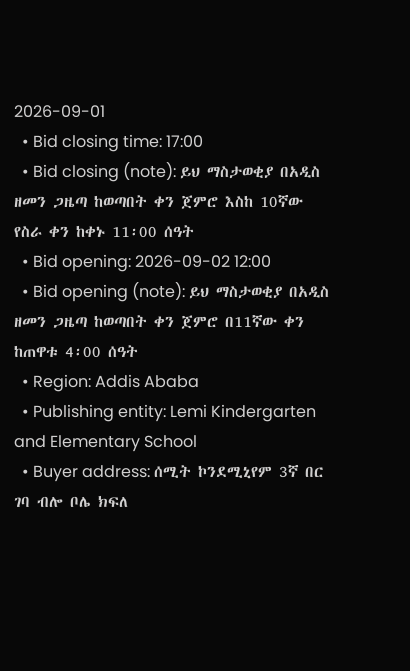2026-09-01
  • Bid closing time: 17:00
  • Bid closing (note): ይህ ማስታወቂያ በአዲስ ዘመን ጋዜጣ ከወጣበት ቀን ጀምሮ እስከ 10ኛው የስራ ቀን ከቀኑ 11፡00 ሰዓት
  • Bid opening: 2026-09-02 12:00
  • Bid opening (note): ይህ ማስታወቂያ በአዲስ ዘመን ጋዜጣ ከወጣበት ቀን ጀምሮ በ11ኛው ቀን ከጠዋቱ 4፡00 ሰዓት
  • Region: Addis Ababa
  • Publishing entity: Lemi Kindergarten and Elementary School
  • Buyer address: ሰሚት ኮንደሚኒየም 3ኛ በር ገባ ብሎ ቦሌ ክፍለ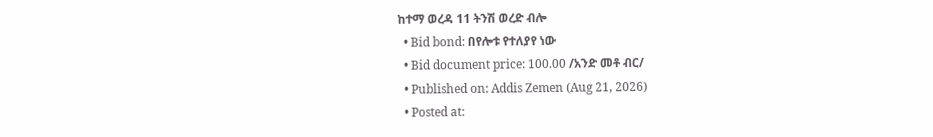ከተማ ወረዳ 11 ትንሽ ወረድ ብሎ
  • Bid bond: በየሎቱ የተለያየ ነው
  • Bid document price: 100.00 /አንድ መቶ ብር/
  • Published on: Addis Zemen (Aug 21, 2026)
  • Posted at: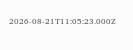2026-08-21T11:05:23.000Z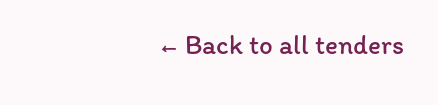← Back to all tenders